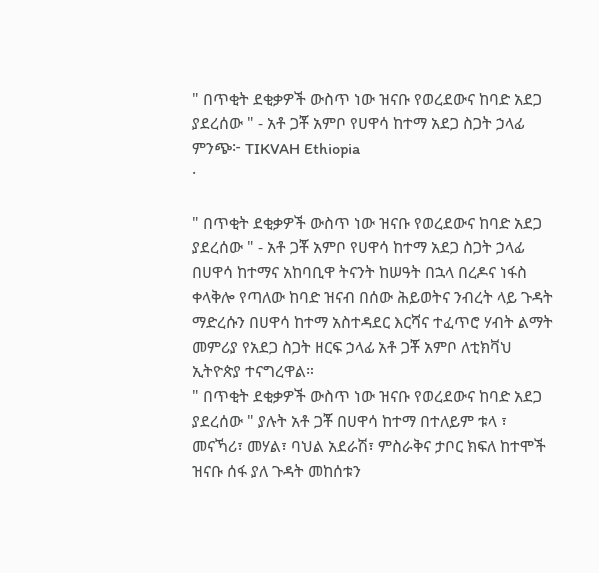" በጥቂት ደቂቃዎች ውስጥ ነው ዝናቡ የወረደውና ከባድ አደጋ ያደረሰው " - አቶ ጋቾ አምቦ የሀዋሳ ከተማ አደጋ ስጋት ኃላፊ
ምንጭ፦ TIKVAH Ethiopia
·

" በጥቂት ደቂቃዎች ውስጥ ነው ዝናቡ የወረደውና ከባድ አደጋ ያደረሰው " - አቶ ጋቾ አምቦ የሀዋሳ ከተማ አደጋ ስጋት ኃላፊ
በሀዋሳ ከተማና አከባቢዋ ትናንት ከሠዓት በኋላ በረዶና ነፋስ ቀላቅሎ የጣለው ከባድ ዝናብ በሰው ሕይወትና ንብረት ላይ ጉዳት ማድረሱን በሀዋሳ ከተማ አስተዳደር እርሻና ተፈጥሮ ሃብት ልማት መምሪያ የአደጋ ስጋት ዘርፍ ኃላፊ አቶ ጋቾ አምቦ ለቲክቫህ ኢትዮጵያ ተናግረዋል።
" በጥቂት ደቂቃዎች ውስጥ ነው ዝናቡ የወረደውና ከባድ አደጋ ያደረሰው " ያሉት አቶ ጋቾ በሀዋሳ ከተማ በተለይም ቱላ ፣ መናኻሪ፣ መሃል፣ ባህል አደራሽ፣ ምስራቅና ታቦር ክፍለ ከተሞች ዝናቡ ሰፋ ያለ ጉዳት መከሰቱን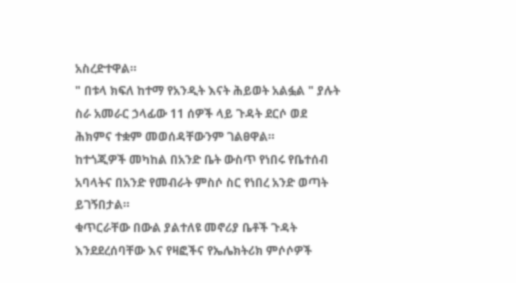አስረድተዋል።
" በቱላ ክፍለ ከተማ የአንዲት እናት ሕይወት አልፏል " ያሉት ስራ አመራር ኃላፊው 11 ሰዎች ላይ ጉዳት ደርሶ ወደ ሕክምና ተቋም መወሰዳቸውንም ገልፀዋል።
ከተጎጂዎች መካከል በአንድ ቤት ውስጥ የነበሩ የቤተሰብ አባላትና በአንድ የመብራት ምስሶ ስር የነበረ አንድ ወጣት ይገኝበታል።
ቁጥርራቸው በውል ያልተለዩ መኖሪያ ቤቶች ጉዳት እንደደረሰባቸው እና የዛፎችና የኤሌክትሪክ ምሶሶዎች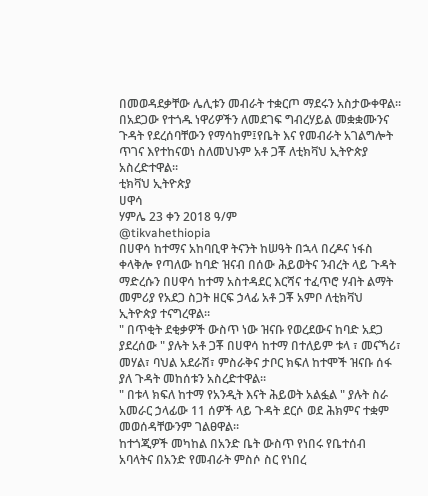በመወዳደቃቸው ሌሊቱን መብራት ተቋርጦ ማደሩን አስታውቀዋል።
በአደጋው የተጎዱ ነዋሪዎችን ለመደገፍ ግብረሃይል መቋቋሙንና ጉዳት የደረሰባቸውን የማሳከም፤የቤት እና የመብራት አገልግሎት ጥገና እየተከናወነ ስለመህኑም አቶ ጋቾ ለቲክቫህ ኢትዮጵያ አስረድተዋል።
ቲክቫህ ኢትዮጵያ
ሀዋሳ
ሃምሌ 23 ቀን 2018 ዓ/ም
@tikvahethiopia
በሀዋሳ ከተማና አከባቢዋ ትናንት ከሠዓት በኋላ በረዶና ነፋስ ቀላቅሎ የጣለው ከባድ ዝናብ በሰው ሕይወትና ንብረት ላይ ጉዳት ማድረሱን በሀዋሳ ከተማ አስተዳደር እርሻና ተፈጥሮ ሃብት ልማት መምሪያ የአደጋ ስጋት ዘርፍ ኃላፊ አቶ ጋቾ አምቦ ለቲክቫህ ኢትዮጵያ ተናግረዋል።
" በጥቂት ደቂቃዎች ውስጥ ነው ዝናቡ የወረደውና ከባድ አደጋ ያደረሰው " ያሉት አቶ ጋቾ በሀዋሳ ከተማ በተለይም ቱላ ፣ መናኻሪ፣ መሃል፣ ባህል አደራሽ፣ ምስራቅና ታቦር ክፍለ ከተሞች ዝናቡ ሰፋ ያለ ጉዳት መከሰቱን አስረድተዋል።
" በቱላ ክፍለ ከተማ የአንዲት እናት ሕይወት አልፏል " ያሉት ስራ አመራር ኃላፊው 11 ሰዎች ላይ ጉዳት ደርሶ ወደ ሕክምና ተቋም መወሰዳቸውንም ገልፀዋል።
ከተጎጂዎች መካከል በአንድ ቤት ውስጥ የነበሩ የቤተሰብ አባላትና በአንድ የመብራት ምስሶ ስር የነበረ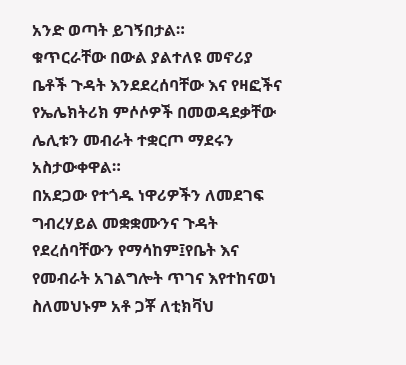አንድ ወጣት ይገኝበታል።
ቁጥርራቸው በውል ያልተለዩ መኖሪያ ቤቶች ጉዳት እንደደረሰባቸው እና የዛፎችና የኤሌክትሪክ ምሶሶዎች በመወዳደቃቸው ሌሊቱን መብራት ተቋርጦ ማደሩን አስታውቀዋል።
በአደጋው የተጎዱ ነዋሪዎችን ለመደገፍ ግብረሃይል መቋቋሙንና ጉዳት የደረሰባቸውን የማሳከም፤የቤት እና የመብራት አገልግሎት ጥገና እየተከናወነ ስለመህኑም አቶ ጋቾ ለቲክቫህ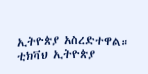ኢትዮጵያ አስረድተዋል።
ቲክቫህ ኢትዮጵያ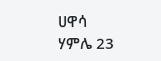ሀዋሳ
ሃምሌ 23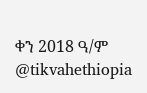ቀን 2018 ዓ/ም
@tikvahethiopia